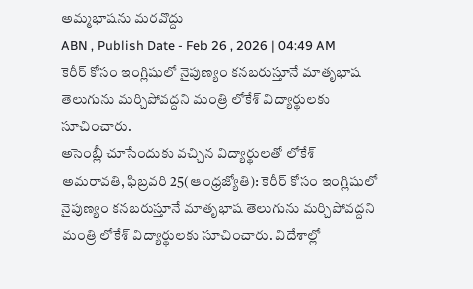అమ్మభాషను మరవొద్దు
ABN , Publish Date - Feb 26 , 2026 | 04:49 AM
కెరీర్ కోసం ఇంగ్లిషులో నైపుణ్యం కనబరుస్తూనే మాతృభాష తెలుగును మర్చిపోవద్దని మంత్రి లోకేశ్ విద్యార్థులకు సూచించారు.
అసెంబ్లీ చూసేందుకు వచ్చిన విద్యార్థులతో లోకేశ్
అమరావతి, ఫిబ్రవరి 25(ఆంధ్రజ్యోతి): కెరీర్ కోసం ఇంగ్లిషులో నైపుణ్యం కనబరుస్తూనే మాతృభాష తెలుగును మర్చిపోవద్దని మంత్రి లోకేశ్ విద్యార్థులకు సూచించారు. విదేశాల్లో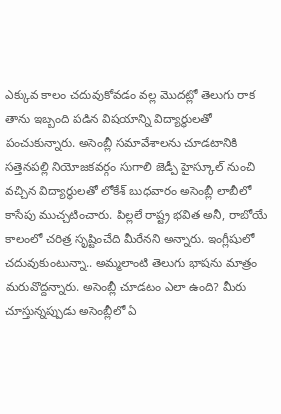ఎక్కువ కాలం చదువుకోవడం వల్ల మొదట్లో తెలుగు రాక తాను ఇబ్బంది పడిన విషయాన్ని విద్యార్థులతో పంచుకున్నారు. అసెంబ్లీ సమావేశాలను చూడటానికి సత్తెనపల్లి నియోజకవర్గం సుగాలి జెడ్పీ హైస్కూల్ నుంచి వచ్చిన విద్యార్థులతో లోకేశ్ బుధవారం అసెంబ్లీ లాబీలో కాసేపు ముచ్చటించారు. పిల్లలే రాష్ట్ర భవిత అనీ, రాబోయే కాలంలో చరిత్ర సృష్టించేది మీరేనని అన్నారు. ఇంగ్లీషులో చదువుకుంటున్నా.. అమ్మలాంటి తెలుగు భాషను మాత్రం మరువొద్దన్నారు. అసెంబ్లీ చూడటం ఎలా ఉంది? మీరు చూస్తున్నప్పుడు అసెంబ్లీలో ఏ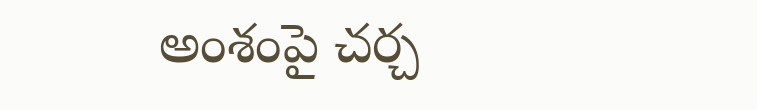అంశంపై చర్చ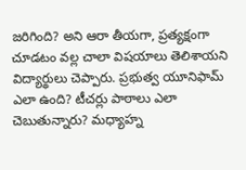జరిగింది? అని ఆరా తీయగా, ప్రత్యక్షంగా చూడటం వల్ల చాలా విషయాలు తెలిశాయని విద్యార్థులు చెప్పారు. ప్రభుత్వ యూనిఫామ్ ఎలా ఉంది? టీచర్లు పాఠాలు ఎలా చెబుతున్నారు? మధ్యాహ్న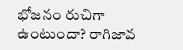భోజనం రుచిగా ఉంటుందా? రాగిజావ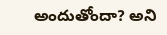అందుతోందా? అని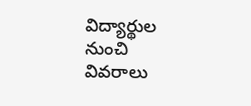విద్యార్థుల నుంచి వివరాలు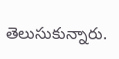తెలుసుకున్నారు.